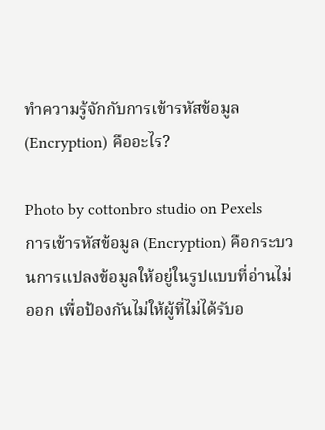ทำความรู้จักกับการเข้ารหัสข้อมูล (Encryption) คืออะไร?

Photo by cottonbro studio on Pexels
การเข้ารหัสข้อมูล (Encryption) คือกระบวนการแปลงข้อมูลให้อยู่ในรูปแบบที่อ่านไม่ออก เพื่อป้องกันไม่ให้ผู้ที่ไม่ได้รับอ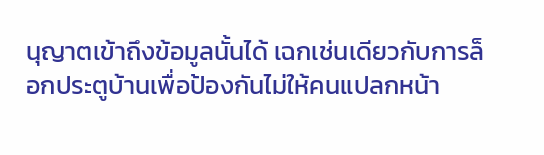นุญาตเข้าถึงข้อมูลนั้นได้ เฉกเช่นเดียวกับการล็อกประตูบ้านเพื่อป้องกันไม่ให้คนแปลกหน้า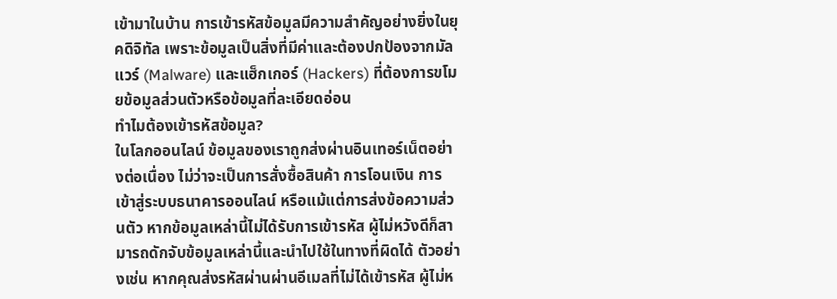เข้ามาในบ้าน การเข้ารหัสข้อมูลมีความสำคัญอย่างยิ่งในยุคดิจิทัล เพราะข้อมูลเป็นสิ่งที่มีค่าและต้องปกป้องจากมัลแวร์ (Malware) และแฮ็กเกอร์ (Hackers) ที่ต้องการขโมยข้อมูลส่วนตัวหรือข้อมูลที่ละเอียดอ่อน
ทำไมต้องเข้ารหัสข้อมูล?
ในโลกออนไลน์ ข้อมูลของเราถูกส่งผ่านอินเทอร์เน็ตอย่างต่อเนื่อง ไม่ว่าจะเป็นการสั่งซื้อสินค้า การโอนเงิน การเข้าสู่ระบบธนาคารออนไลน์ หรือแม้แต่การส่งข้อความส่วนตัว หากข้อมูลเหล่านี้ไม่ได้รับการเข้ารหัส ผู้ไม่หวังดีก็สามารถดักจับข้อมูลเหล่านี้และนำไปใช้ในทางที่ผิดได้ ตัวอย่างเช่น หากคุณส่งรหัสผ่านผ่านอีเมลที่ไม่ได้เข้ารหัส ผู้ไม่ห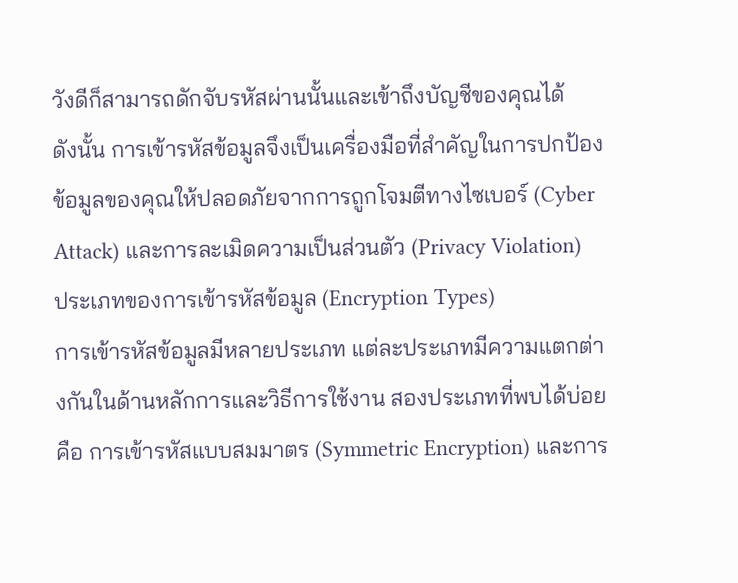วังดีก็สามารถดักจับรหัสผ่านนั้นและเข้าถึงบัญชีของคุณได้
ดังนั้น การเข้ารหัสข้อมูลจึงเป็นเครื่องมือที่สำคัญในการปกป้องข้อมูลของคุณให้ปลอดภัยจากการถูกโจมตีทางไซเบอร์ (Cyber Attack) และการละเมิดความเป็นส่วนตัว (Privacy Violation)
ประเภทของการเข้ารหัสข้อมูล (Encryption Types)
การเข้ารหัสข้อมูลมีหลายประเภท แต่ละประเภทมีความแตกต่างกันในด้านหลักการและวิธีการใช้งาน สองประเภทที่พบได้บ่อยคือ การเข้ารหัสแบบสมมาตร (Symmetric Encryption) และการ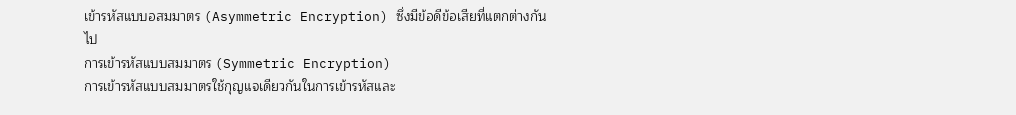เข้ารหัสแบบอสมมาตร (Asymmetric Encryption) ซึ่งมีข้อดีข้อเสียที่แตกต่างกันไป
การเข้ารหัสแบบสมมาตร (Symmetric Encryption)
การเข้ารหัสแบบสมมาตรใช้กุญแจเดียวกันในการเข้ารหัสและ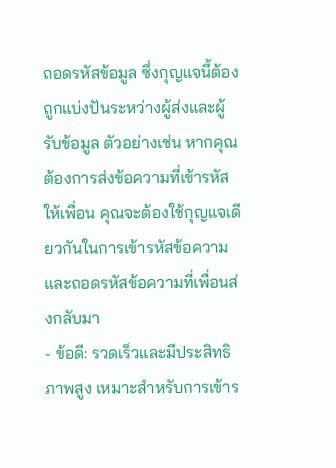ถอดรหัสข้อมูล ซึ่งกุญแจนี้ต้องถูกแบ่งปันระหว่างผู้ส่งและผู้รับข้อมูล ตัวอย่างเช่น หากคุณต้องการส่งข้อความที่เข้ารหัสให้เพื่อน คุณจะต้องใช้กุญแจเดียวกันในการเข้ารหัสข้อความและถอดรหัสข้อความที่เพื่อนส่งกลับมา
- ข้อดี: รวดเร็วและมีประสิทธิภาพสูง เหมาะสำหรับการเข้าร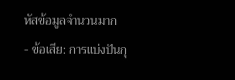หัสข้อมูลจำนวนมาก
- ข้อเสีย: การแบ่งปันกุ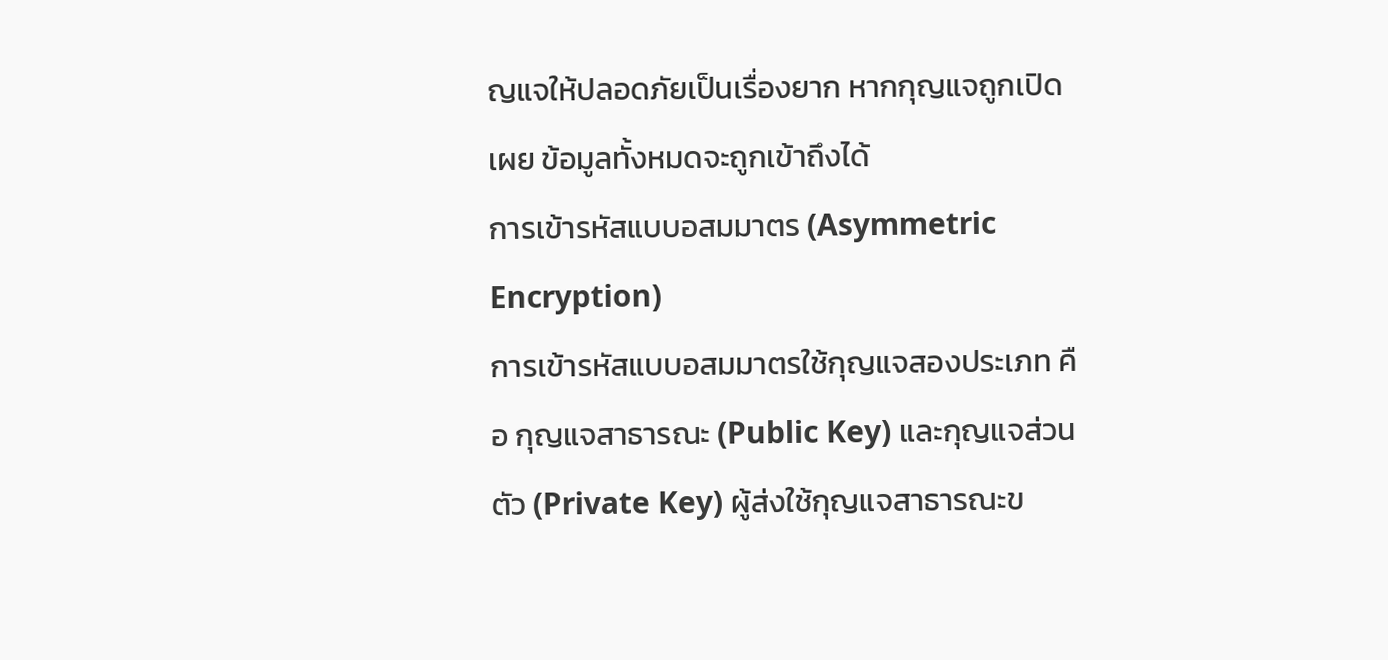ญแจให้ปลอดภัยเป็นเรื่องยาก หากกุญแจถูกเปิดเผย ข้อมูลทั้งหมดจะถูกเข้าถึงได้
การเข้ารหัสแบบอสมมาตร (Asymmetric Encryption)
การเข้ารหัสแบบอสมมาตรใช้กุญแจสองประเภท คือ กุญแจสาธารณะ (Public Key) และกุญแจส่วนตัว (Private Key) ผู้ส่งใช้กุญแจสาธารณะข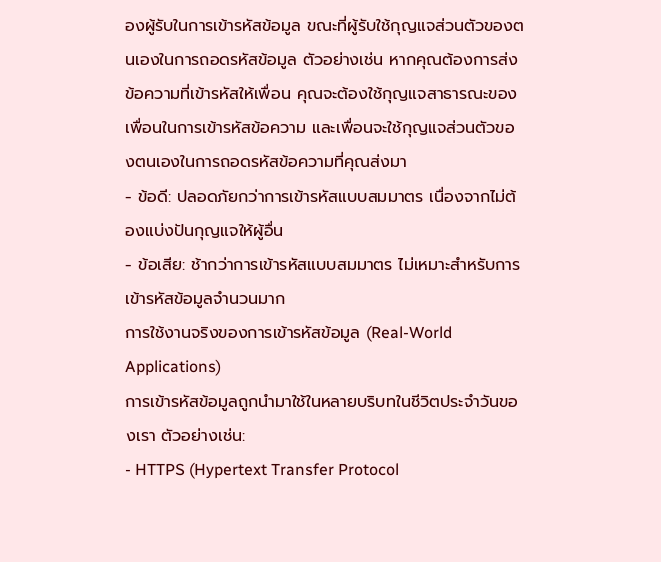องผู้รับในการเข้ารหัสข้อมูล ขณะที่ผู้รับใช้กุญแจส่วนตัวของตนเองในการถอดรหัสข้อมูล ตัวอย่างเช่น หากคุณต้องการส่งข้อความที่เข้ารหัสให้เพื่อน คุณจะต้องใช้กุญแจสาธารณะของเพื่อนในการเข้ารหัสข้อความ และเพื่อนจะใช้กุญแจส่วนตัวของตนเองในการถอดรหัสข้อความที่คุณส่งมา
- ข้อดี: ปลอดภัยกว่าการเข้ารหัสแบบสมมาตร เนื่องจากไม่ต้องแบ่งปันกุญแจให้ผู้อื่น
- ข้อเสีย: ช้ากว่าการเข้ารหัสแบบสมมาตร ไม่เหมาะสำหรับการเข้ารหัสข้อมูลจำนวนมาก
การใช้งานจริงของการเข้ารหัสข้อมูล (Real-World Applications)
การเข้ารหัสข้อมูลถูกนำมาใช้ในหลายบริบทในชีวิตประจำวันของเรา ตัวอย่างเช่น:
- HTTPS (Hypertext Transfer Protocol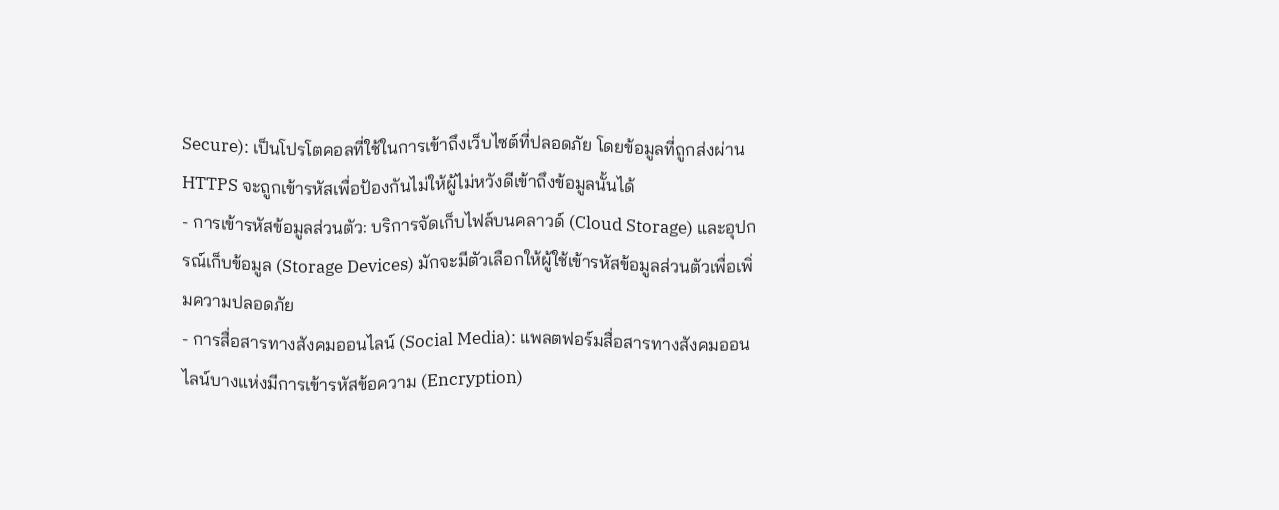Secure): เป็นโปรโตคอลที่ใช้ในการเข้าถึงเว็บไซต์ที่ปลอดภัย โดยข้อมูลที่ถูกส่งผ่าน HTTPS จะถูกเข้ารหัสเพื่อป้องกันไม่ให้ผู้ไม่หวังดีเข้าถึงข้อมูลนั้นได้
- การเข้ารหัสข้อมูลส่วนตัว: บริการจัดเก็บไฟล์บนคลาวด์ (Cloud Storage) และอุปกรณ์เก็บข้อมูล (Storage Devices) มักจะมีตัวเลือกให้ผู้ใช้เข้ารหัสข้อมูลส่วนตัวเพื่อเพิ่มความปลอดภัย
- การสื่อสารทางสังคมออนไลน์ (Social Media): แพลตฟอร์มสื่อสารทางสังคมออนไลน์บางแห่งมีการเข้ารหัสข้อความ (Encryption)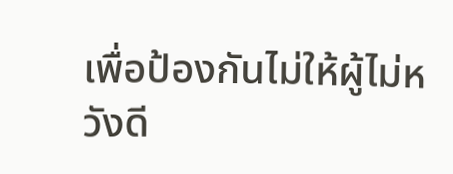เพื่อป้องกันไม่ให้ผู้ไม่หวังดี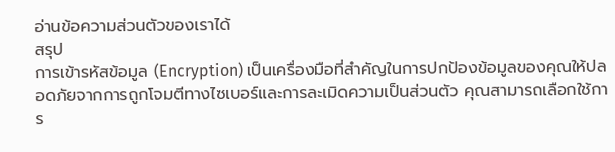อ่านข้อความส่วนตัวของเราได้
สรุป
การเข้ารหัสข้อมูล (Encryption) เป็นเครื่องมือที่สำคัญในการปกป้องข้อมูลของคุณให้ปลอดภัยจากการถูกโจมตีทางไซเบอร์และการละเมิดความเป็นส่วนตัว คุณสามารถเลือกใช้การ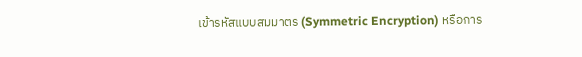เข้ารหัสแบบสมมาตร (Symmetric Encryption) หรือการ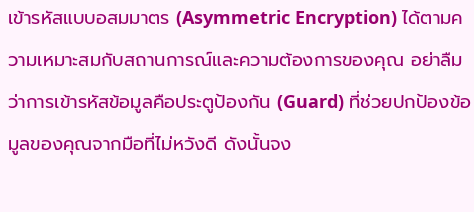เข้ารหัสแบบอสมมาตร (Asymmetric Encryption) ได้ตามความเหมาะสมกับสถานการณ์และความต้องการของคุณ อย่าลืมว่าการเข้ารหัสข้อมูลคือประตูป้องกัน (Guard) ที่ช่วยปกป้องข้อมูลของคุณจากมือที่ไม่หวังดี ดังนั้นจง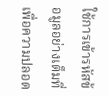ใช้การเข้ารหัสข้อมูลอย่างเต็มที่เพื่อความปลอด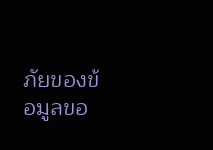ภัยของข้อมูลขอ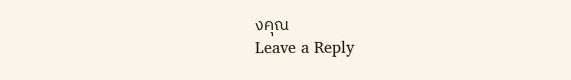งคุณ
Leave a Reply